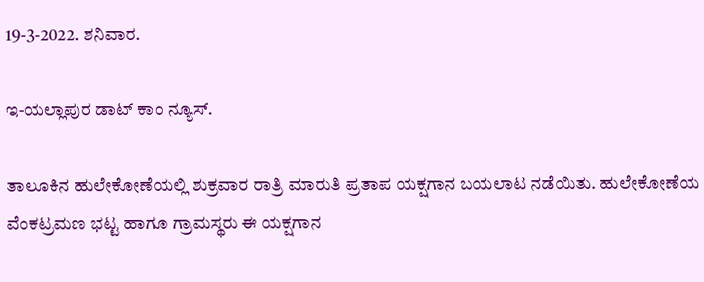19-3-2022. ಶನಿವಾರ.

ಇ-ಯಲ್ಲಾಪುರ ಡಾಟ್ ಕಾಂ ನ್ಯೂಸ್.

ತಾಲೂಕಿನ ಹುಲೇಕೋಣೆಯಲ್ಲಿ ಶುಕ್ರವಾರ ರಾತ್ರಿ ಮಾರುತಿ ಪ್ರತಾಪ ಯಕ್ಷಗಾನ ಬಯಲಾಟ ನಡೆಯಿತು. ಹುಲೇಕೋಣೆಯ ವೆಂಕಟ್ರಮಣ ಭಟ್ಟ ಹಾಗೂ ಗ್ರಾಮಸ್ಥರು ಈ ಯಕ್ಷಗಾನ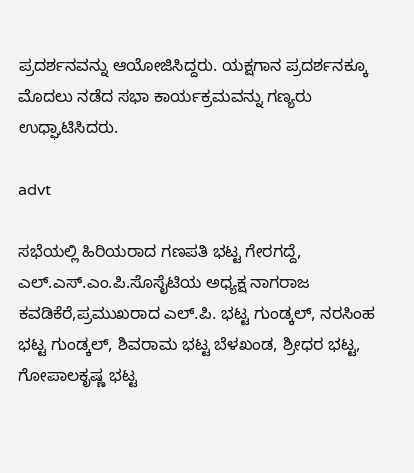ಪ್ರದರ್ಶನವನ್ನು ಆಯೋಜಿಸಿದ್ದರು. ಯಕ್ಷಗಾನ ಪ್ರದರ್ಶನಕ್ಕೂ ಮೊದಲು ನಡೆದ ಸಭಾ ಕಾರ್ಯಕ್ರಮವನ್ನು ಗಣ್ಯರು ಉಧ್ಘಾಟಿಸಿದರು.

advt

ಸಭೆಯಲ್ಲಿ ಹಿರಿಯರಾದ ಗಣಪತಿ ಭಟ್ಟ ಗೇರಗದ್ದೆ, ಎಲ್.ಎಸ್.ಎಂ.ಪಿ.ಸೊಸೈಟಿಯ ಅಧ್ಯಕ್ಷ ನಾಗರಾಜ ಕವಡಿಕೆರೆ,ಪ್ರಮುಖರಾದ ಎಲ್.ಪಿ. ಭಟ್ಟ ಗುಂಡ್ಕಲ್, ನರಸಿಂಹ ಭಟ್ಟ ಗುಂಡ್ಕಲ್, ಶಿವರಾಮ ಭಟ್ಟ ಬೆಳಖಂಡ, ಶ್ರೀಧರ ಭಟ್ಟ, ಗೋಪಾಲಕೃಷ್ಣ ಭಟ್ಟ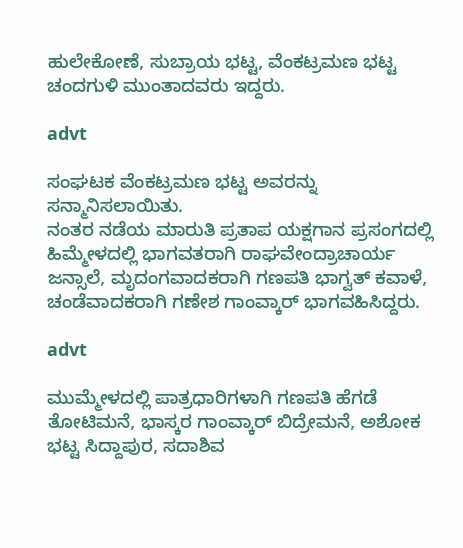ಹುಲೇಕೋಣೆ, ಸುಬ್ರಾಯ ಭಟ್ಟ, ವೆಂಕಟ್ರಮಣ ಭಟ್ಟ ಚಂದಗುಳಿ ಮುಂತಾದವರು ಇದ್ದರು.

advt

ಸಂಘಟಕ ವೆಂಕಟ್ರಮಣ ಭಟ್ಟ ಅವರನ್ನು ಸನ್ಮಾನಿಸಲಾಯಿತು.
ನಂತರ ನಡೆಯ ಮಾರುತಿ ಪ್ರತಾಪ ಯಕ್ಷಗಾನ ಪ್ರಸಂಗದಲ್ಲಿ ಹಿಮ್ಮೇಳದಲ್ಲಿ ಭಾಗವತರಾಗಿ ರಾಘವೇಂದ್ರಾಚಾರ್ಯ ಜನ್ಸಾಲೆ, ಮೃದಂಗವಾದಕರಾಗಿ ಗಣಪತಿ ಭಾಗ್ವತ್ ಕವಾಳೆ, ಚಂಡೆವಾದಕರಾಗಿ ಗಣೇಶ ಗಾಂವ್ಕಾರ್ ಭಾಗವಹಿಸಿದ್ದರು.

advt

ಮುಮ್ಮೇಳದಲ್ಲಿ ಪಾತ್ರಧಾರಿಗಳಾಗಿ ಗಣಪತಿ ಹೆಗಡೆ ತೋಟಿಮನೆ, ಭಾಸ್ಕರ ಗಾಂವ್ಕಾರ್ ಬಿದ್ರೇಮನೆ, ಅಶೋಕ ಭಟ್ಟ ಸಿದ್ದಾಪುರ, ಸದಾಶಿವ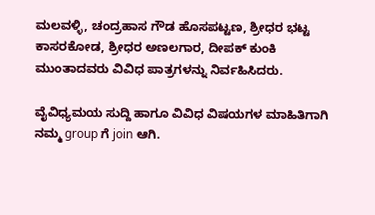ಮಲವಳ್ಳಿ, ಚಂದ್ರಹಾಸ ಗೌಡ ಹೊಸಪಟ್ಟಣ, ಶ್ರೀಧರ ಭಟ್ಟ ಕಾಸರಕೋಡ, ಶ್ರೀಧರ ಅಣಲಗಾರ, ದೀಪಕ್ ಕುಂಕಿ ಮುಂತಾದವರು ವಿವಿಧ ಪಾತ್ರಗಳನ್ನು ನಿರ್ವಹಿಸಿದರು.

ವೈವಿಧ್ಯಮಯ ಸುದ್ದಿ ಹಾಗೂ ವಿವಿಧ ವಿಷಯಗಳ ಮಾಹಿತಿಗಾಗಿ ನಮ್ಮ group ಗೆ join ಆಗಿ.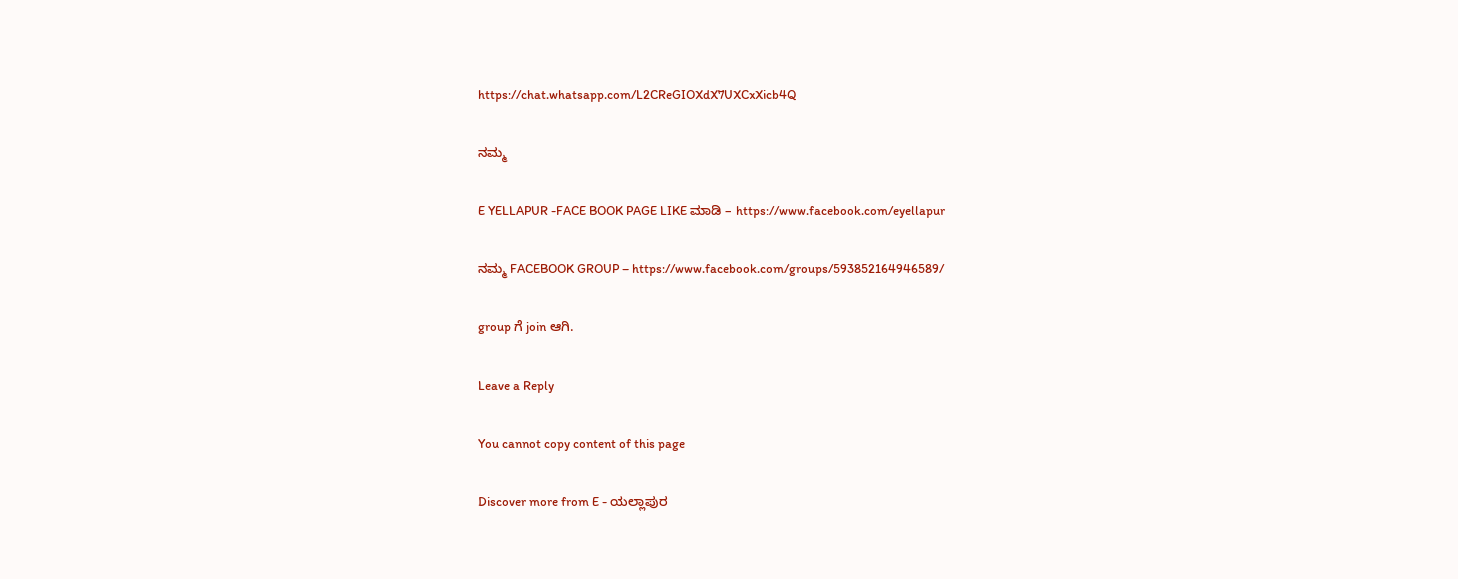https://chat.whatsapp.com/L2CReGIOXdX7UXCxXicb4Q

ನಮ್ಮ

E YELLAPUR -FACE BOOK PAGE LIKE ಮಾಡಿ – https://www.facebook.com/eyellapur

ನಮ್ಮ FACEBOOK GROUP – https://www.facebook.com/groups/593852164946589/

group ಗೆ join ಆಗಿ.

Leave a Reply

You cannot copy content of this page

Discover more from E - ಯಲ್ಲಾಪುರ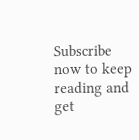Subscribe now to keep reading and get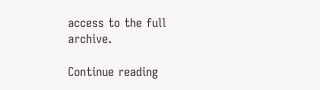access to the full archive.

Continue reading